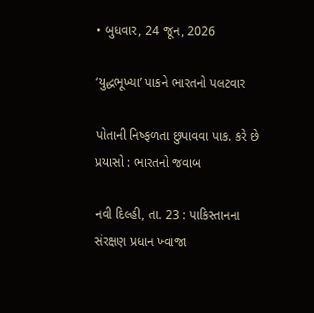• બુધવાર, 24 જૂન, 2026

‘યુદ્ધભૂખ્યા’ પાકને ભારતનો પલટવાર

પોતાની નિષ્ફળતા છુપાવવા પાક. કરે છે પ્રયાસો : ભારતનો જવાબ

નવી દિલ્હી, તા. 23 : પાકિસ્તાનના સંરક્ષણ પ્રધાન ખ્વાજા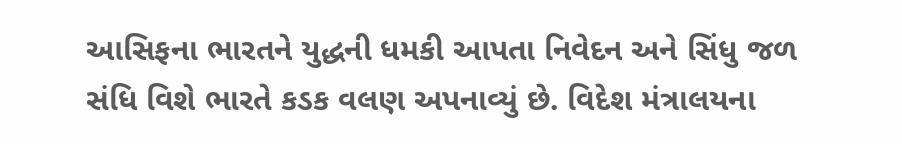આસિફના ભારતને યુદ્ધની ધમકી આપતા નિવેદન અને સિંધુ જળ સંધિ વિશે ભારતે કડક વલણ અપનાવ્યું છે. વિદેશ મંત્રાલયના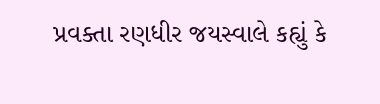પ્રવક્તા રણધીર જયસ્વાલે કહ્યું કે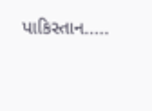પાકિસ્તાન.....